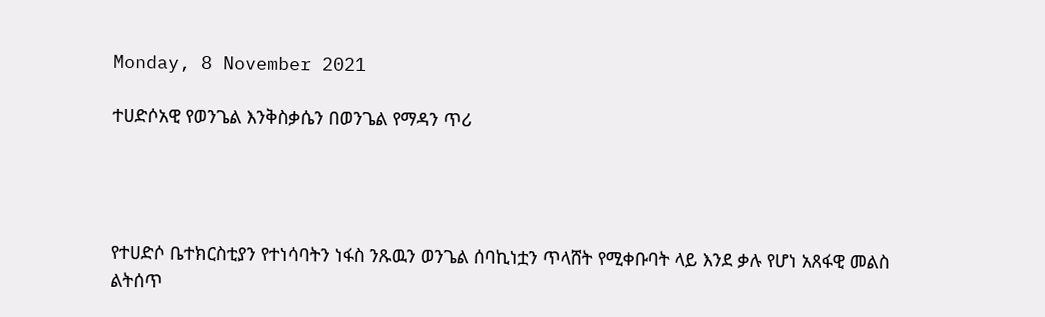Monday, 8 November 2021

ተሀድሶአዊ የወንጌል እንቅስቃሴን በወንጌል የማዳን ጥሪ




የተሀድሶ ቤተክርስቲያን የተነሳባትን ነፋስ ንጹዉን ወንጌል ሰባኪነቷን ጥላሸት የሚቀቡባት ላይ እንደ ቃሉ የሆነ አጸፋዊ መልስ ልትሰጥ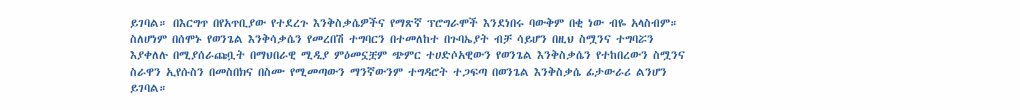ይገባል። በእርግጥ በየአጥቢያው የተደረጉ እንቅስቃሴዎችና የማጽኛ ፕሮግራሞች እንደነበሩ ባውቅም በቂ ነው ብዬ አላስብም። ስለሆነም በሰሞኑ የወንጌል እንቅሳቃሴን የመረበሽ ተግባርን በተመለከተ በጉባኤያት ብቻ ሳይሆን በዚህ ስሟንና ተግባሯን እያቀለሉ በሚያሰራጩቧት በማህበራዊ ሚዲያ ምዕመኗቿም ጭምር ተሀድሶአዊውን የወንጌል እንቅስቃሴን የተከበረውን ስሟንና ስራዋን ኢየሱስን በመስበክና በስሙ የሚመጣውን ማንኛውንም ተግዳሮት ተጋፍጣ በወንጌል እንቅስቃሴ ፊታውራሪ ልንሆን ይገባል።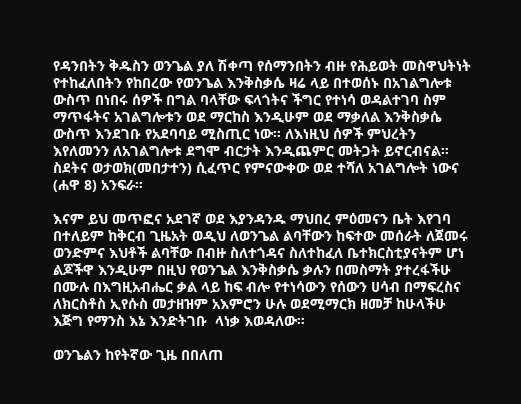የዳንበትን ቅዱስን ወንጌል ያለ ሽቀጣ የሰማንበትን ብዙ የሕይወት መስዋህትነት የተከፈለበትን የከበረው የወንጌል እንቅስቃሴ ዛሬ ላይ በተወሰኑ በአገልግሎቱ ውስጥ በነበሩ ሰዎች በግል ባላቸው ፍላጎትና ችግር የተነሳ ወዳልተገባ ስም ማጥፋትና አገልግሎቱን ወደ ማርከስ እንዲሁም ወደ ማቃለል እንቅስቃሴ ውስጥ እንደገቡ የአደባባይ ሚስጢር ነው። ለእነዚህ ሰዎች ምህረትን እየለመንን ለአገልግሎቱ ደግሞ ብርታት እንዲጨምር መትጋት ይኖርብናል። ስደትና ወታወክ(መበታተን) ሲፈጥር የምናውቀው ወደ ተሻለ አገልግሎት ነውና (ሐዋ 8) አንፍራ።

እናም ይህ መጥፎና አደገኛ ወደ እያንዳንዱ ማህበረ ምዕመናን ቤት እየገባ በተለይም ከቅርብ ጊዜአት ወዲህ ለወንጌል ልባቸውን ከፍተው መሰራት ለጀመሩ ወንድምና እህቶች ልባቸው በብዙ ስለተጎዳና ስለተከፈለ ቤተክርስቲያናትም ሆነ ልጆችዋ እንዲሁም በዚህ የወንጌል እንቅስቃሴ ቃሉን በመስማት ያተረፋችሁ በሙሉ በእግዚአብሔር ቃል ላይ ከፍ ብሎ የተነሳውን የሰውን ሀሳብ በማፍረስና ለክርስቶስ ኢየሱስ መታዘዝም አእምሮን ሁሉ ወደሚማርክ ዘመቻ ከሁላችሁ እጅግ የማንስ እኔ እንድትገቡ  ላነቃ እወዳለው።

ወንጌልን ከየትኛው ጊዜ በበለጠ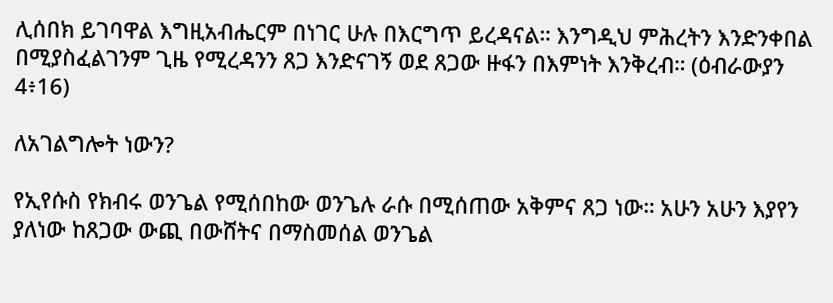ሊሰበክ ይገባዋል እግዚአብሔርም በነገር ሁሉ በእርግጥ ይረዳናል። እንግዲህ ምሕረትን እንድንቀበል በሚያስፈልገንም ጊዜ የሚረዳንን ጸጋ እንድናገኝ ወደ ጸጋው ዙፋን በእምነት እንቅረብ። (ዕብራውያን 4፥16)

ለአገልግሎት ነውን?

የኢየሱስ የክብሩ ወንጌል የሚሰበከው ወንጌሉ ራሱ በሚሰጠው አቅምና ጸጋ ነው። አሁን አሁን እያየን ያለነው ከጸጋው ውጪ በውሸትና በማስመሰል ወንጌል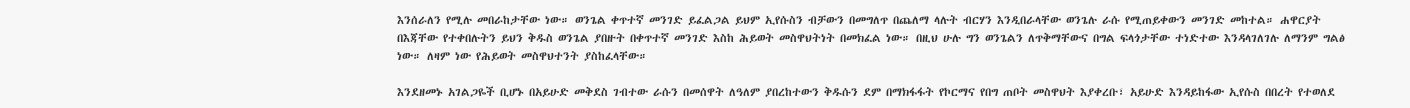እንሰራለን የሚሉ መበራከታቸው ነው። ወንጌል ቀጥተኛ መንገድ ይፈልጋል ይህም ኢየሱስን ብቻውን በመግለጥ በጨለማ ላሉት ብርሃን እንዲበራላቸው ወንጌሉ ራሱ የሚጠይቀውን መንገድ መከተል። ሐዋርያት በእጃቸው የተቀበሉትን ይህን ቅዱስ ወንጌል ያበዙት በቀጥተኛ መንገድ እስከ ሕይወት መስዋህትነት በመክፈል ነው። በዚህ ሁሉ ግን ወንጌልን ለጥቅማቸውና በግል ፍላጎታቸው ተነድተው እንዳላገለገሉ ለማንም ግልፅ ነው። ለዛም ነው የሕይወት መስዋህተንት ያስከፈላቸው።

እንደዘመኑ አገልጋዬች ቢሆኑ በአይሁድ መቅደስ ገብተው ራሱን በመሰዋት ለዓለም ያበረከተውን ቅዱሱን ደም በማክፋፋት የኮርማና የበግ ጠቦት መስዋህት እያቀረቡ፣ አይሁድ እንዳይከፋው ኢየሱስ በበረት የተወለደ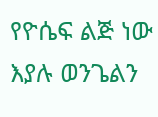የዮሴፍ ልጅ ነው እያሉ ወንጌልን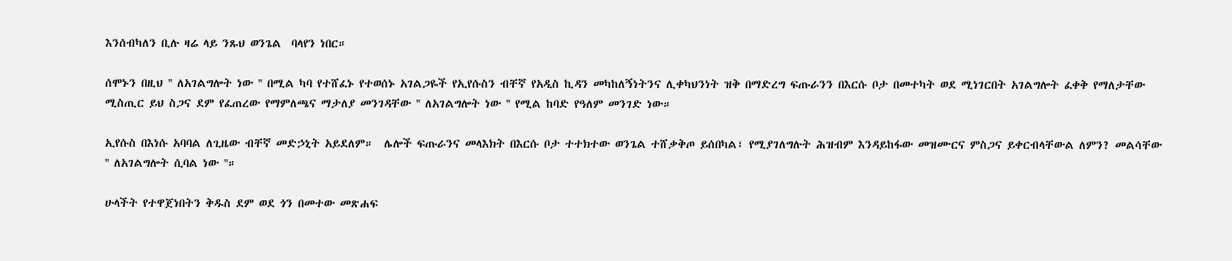እንሰብካለን ቢሉ ዛሬ ላይ ንጹህ ወንጌል  ባላየን ነበር።

ሰሞኑን በዚህ '' ለአገልግሎት ነው '' በሚል ካባ የተሸፈኑ የተወሰኑ አገልጋዬች የኢየሱስን ብቸኛ የአዲስ ኪዳን መካከለኝነትንና ሊቀካህንነት ዝቅ በማድረግ ፍጡራንን በእርሱ ቦታ በመተካት ወደ ሚነገርበት አገልግሎት ፈቀቅ የማለታቸው  ሚስጢር ይህ ስጋና ደም የፈጠረው የማምለጫና ማታለያ መንገዳቸው '' ለአገልግሎት ነው '' የሚል ከባድ የዓለም መንገድ ነው።

ኢየሱስ በእነሱ አባባል ለጊዜው ብቸኛ መድኃኒት አይደለም።  ሌሎች ፍጡራንና መላእክት በእርሱ ቦታ ተተክተው ወንጌል ተሸቃቅጦ ይሰበካል፣ የሚያገለግሉት ሕዝብም እንዳይከፋው መዝሙርና ምስጋና ይቀርብላቸውል ለምን? መልሳቸው '' ለአገልግሎት ሲባል ነው ''።

ሁላችት የተዋጀነበትን ቅዱስ ደም ወደ ጎን በመተው መጽሐፍ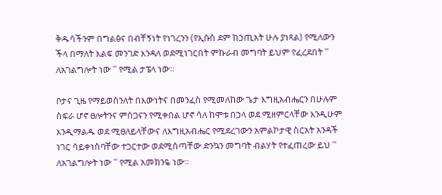ቅዱሳችንም በግልፅና በብቸኝነት የነገረንን (የኢሱስ ደም ከኃጢአት ሁሉ ያነጻል) የሚለውን ችላ በማለት እልፍ መንገድ እንዳለ ወደሚነገርበት ምኩራብ መግባት ይህም የፈረደበት '' ለአገልግሎት ነው '' የሚል ታፔላ ነው።

ቦታና ጊዜ የማይወሰንለት በእውነትና በመንፈስ የሚመለከው ጌታ እግዚአብሔርን በሁሉም ስፍራ ሆኖ ፀሎትንና ምስጋናን የሚቀበል ሆኖ ሳለ ከሞቱ በኃላ ወደ ሚዘምርላቸው እንዲሁም እንዲማልዱ ወደ ሚፀለይላቸውና ለእግዚአብሔር የሚደረገውን አምልኮታዊ ስርአት አንዳች ነገር ሳይቀነስባቸው ተጋርተው ወደሚሰጣቸው ድንኳን መግባት ብልሃት የተፈጠረው ይህ '' ለአገልግሎት ነው '' የሚል አመክንዬ ነው።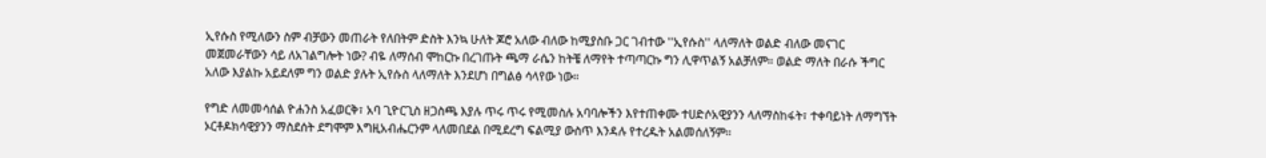ኢየሱስ የሚለውን ስም ብቻውን መጠራት የለበትም ድስት እንኳ ሁለት ጆሮ አለው ብለው ከሚያስቡ ጋር ገብተው ''ኢየሱስ'' ላለማለት ወልድ ብለው መናገር መጀመራቸውን ሳይ ለአገልግሎት ነው? ብዬ ለማሰብ ሞከርኩ በረገጡት ጫማ ራሴን ከትቼ ለማየት ተጣጣርኩ ግን ሊዋጥልኝ አልቻለም። ወልድ ማለት በራሱ ችግር አለው እያልኩ አይደለም ግን ወልድ ያሉት ኢየሱስ ላለማለት እንደሆነ በግልፅ ሳላየው ነው።

የግድ ለመመሳሰል ዮሐንስ አፈወርቅ፣ አባ ጊዮርጊስ ዘጋስጫ እያሉ ጥሩ ጥሩ የሚመስሉ አባባሎችን እየተጠቀሙ ተሀድሶአዊያንን ላለማስከፋት፣ ተቀባይነት ለማግኘት ኦርቶዶክሳዊያንን ማስደሰት ደግሞም እግዚአብሔርንም ላለመበደል በሚደረግ ፍልሚያ ውስጥ እንዳሉ የተረዱት አልመሰለኝም።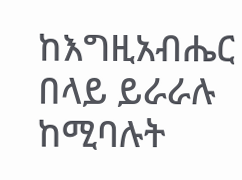ከእግዚአብሔር በላይ ይራራሉ ከሚባሉት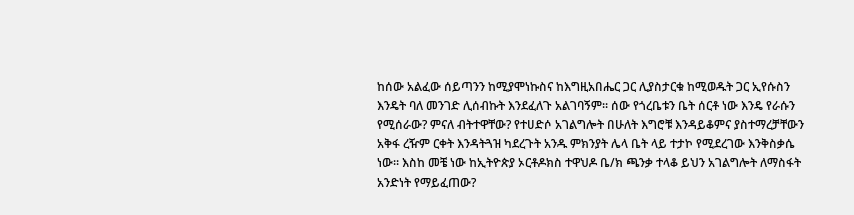ከሰው አልፈው ሰይጣንን ከሚያሞነኩስና ከእግዚአበሔር ጋር ሊያስታርቁ ከሚወዱት ጋር ኢየሱስን እንዴት ባለ መንገድ ሊሰብኩት እንደፈለጉ አልገባኝም። ሰው የጎረቤቱን ቤት ሰርቶ ነው እንዴ የራሱን የሚሰራው? ምናለ ብትተዋቸው? የተሀድሶ አገልግሎት በሁለት እግሮቹ እንዳይቆምና ያስተማረቻቸውን አቅፋ ረዥም ርቀት እንዳትጓዝ ካደረጉት አንዱ ምክንያት ሌላ ቤት ላይ ተታኮ የሚደረገው እንቅስቃሴ ነው። እስከ መቼ ነው ከኢትዮጵያ ኦርቶዶክስ ተዋህዶ ቤ/ክ ጫንቃ ተላቆ ይህን አገልግሎት ለማስፋት አንድነት የማይፈጠው?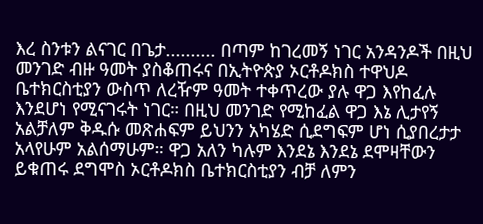እረ ስንቱን ልናገር በጌታ.......... በጣም ከገረመኝ ነገር አንዳንዶች በዚህ መንገድ ብዙ ዓመት ያስቆጠሩና በኢትዮጵያ ኦርቶዶክስ ተዋህዶ ቤተክርስቲያን ውስጥ ለረዥም ዓመት ተቀጥረው ያሉ ዋጋ እየከፈሉ እንደሆነ የሚናገሩት ነገር። በዚህ መንገድ የሚከፈል ዋጋ እኔ ሊታየኝ አልቻለም ቅዱሱ መጽሐፍም ይህንን አካሄድ ሲደግፍም ሆነ ሲያበረታታ አላየሁም አልሰማሁም። ዋጋ አለን ካሉም እንደኔ እንደኔ ደሞዛቸውን ይቁጠሩ ደግሞስ ኦርቶዶክስ ቤተክርስቲያን ብቻ ለምን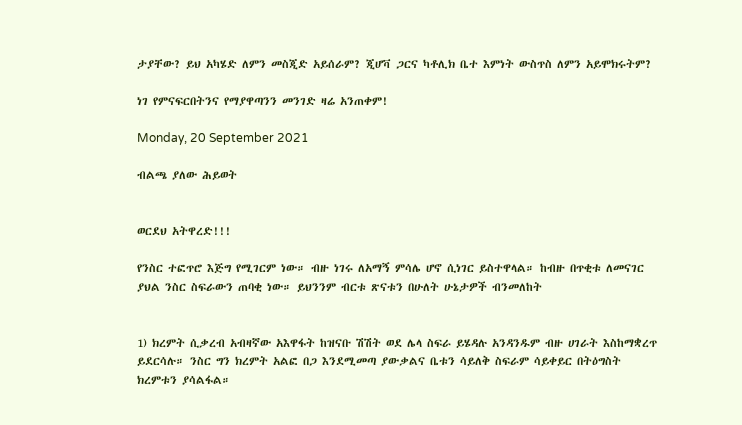ታያቸው? ይህ አካሄድ ለምን መስጂድ አይሰራም? ጂሆቫ ጋርና ካቶሊክ ቤተ እምነት ውስጥስ ለምን አይሞክሩትም?

ነገ የምናፍርበትንና የማያዋጣንን መንገድ ዛሬ አንጠቀም!

Monday, 20 September 2021

ብልጫ ያለው ሕይወት


ወርደህ አትዋረድ!!!

የንስር ተፎጥሮ እጅግ የሚገርም ነው። ብዙ ነገሩ ለአማኝ ምሳሌ ሆኖ ሲነገር ይስተዋላል። ከብዙ በጥቂቱ ለመናገር ያህል ንስር ስፍራውን ጠባቂ ነው። ይህንንም ብርቱ ጽናቱን በሁለት ሁኔታዎች ብንመለከት


1) ክረምት ሲቃረብ አብዛኛው አእዋፋት ከዝናቡ ሽሽት ወደ ሌላ ስፍራ ይሄዳሉ አንዳንዱም ብዙ ሀገራት እስከማቋረጥ ይደርሳሉ። ንስር ግን ክረምት አልፎ በጋ እንደሚመጣ ያውቃልና ቤቱን ሳይለቅ ስፍራም ሳይቀይር በትዕግስት ክረምቱን ያሳልፋል።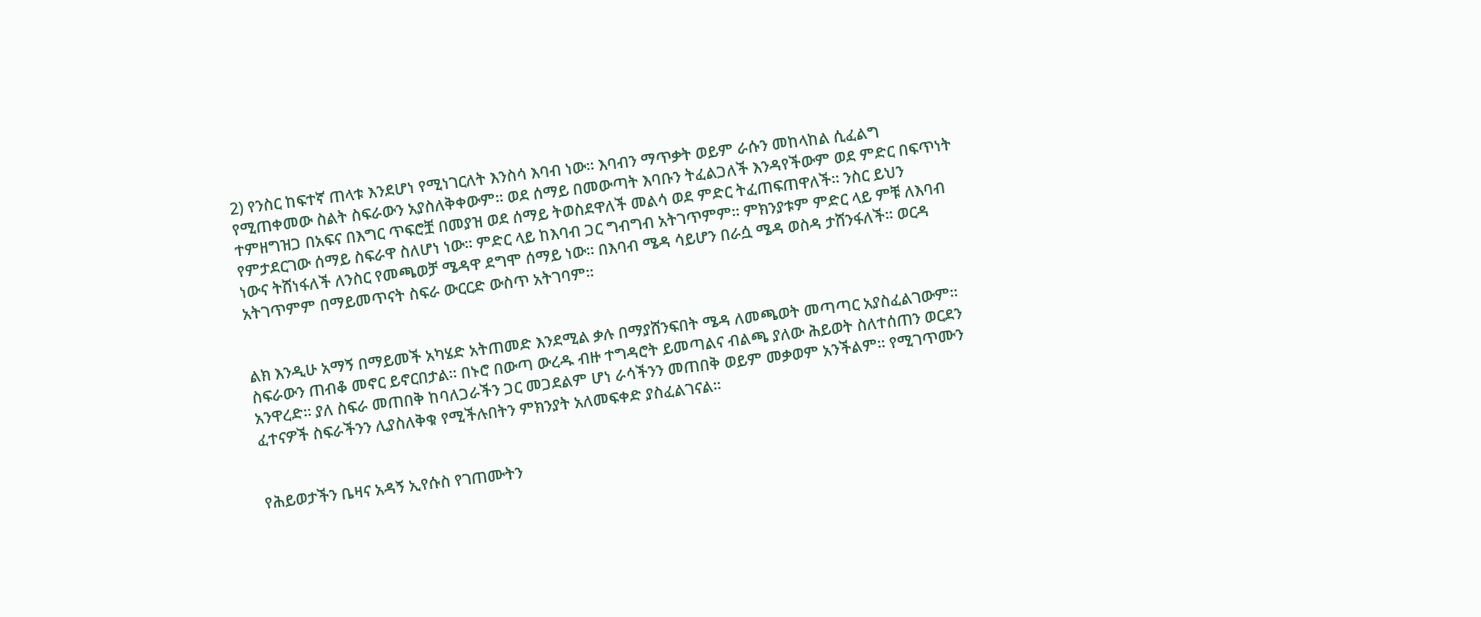2) የንስር ከፍተኛ ጠላቱ እንደሆነ የሚነገርለት እንስሳ እባብ ነው። እባብን ማጥቃት ወይም ራሱን መከላከል ሲፈልግ የሚጠቀመው ስልት ስፍራውን አያስለቅቀውም። ወደ ሰማይ በመውጣት እባቡን ትፈልጋለች እንዳየችውም ወደ ምድር በፍጥነት ተምዘግዝጋ በአፍና በእግር ጥፍሮቿ በመያዝ ወደ ሰማይ ትወስደዋለች መልሳ ወደ ምድር ትፈጠፍጠዋለች። ንስር ይህን የምታደርገው ሰማይ ስፍራዋ ስለሆነ ነው። ምድር ላይ ከእባብ ጋር ግብግብ አትገጥምም። ምክንያቱም ምድር ላይ ምቹ ለእባብ ነውና ትሸነፋለች ለንስር የመጫወቻ ሜዳዋ ደግሞ ሰማይ ነው። በእባብ ሜዳ ሳይሆን በራሷ ሜዳ ወስዳ ታሸንፋለች። ወርዳ አትገጥምም በማይመጥናት ስፍራ ውርርድ ውስጥ አትገባም።


ልክ እንዲሁ አማኝ በማይመች አካሄድ አትጠመድ እንደሚል ቃሉ በማያሸንፍበት ሜዳ ለመጫወት መጣጣር አያስፈልገውም። ስፍራውን ጠብቆ መኖር ይኖርበታል። በኑሮ በውጣ ውረዱ ብዙ ተግዳሮት ይመጣልና ብልጫ ያለው ሕይወት ስለተሰጠን ወርደን አንዋረድ። ያለ ስፍራ መጠበቅ ከባለጋራችን ጋር መጋደልም ሆነ ራሳችንን መጠበቅ ወይም መቃወም አንችልም። የሚገጥሙን ፈተናዎች ስፍራችንን ሊያስለቅቁ የሚችሉበትን ምክንያት አለመፍቀድ ያስፈልገናል።


የሕይወታችን ቤዛና አዳኝ ኢየሱስ የገጠሙትን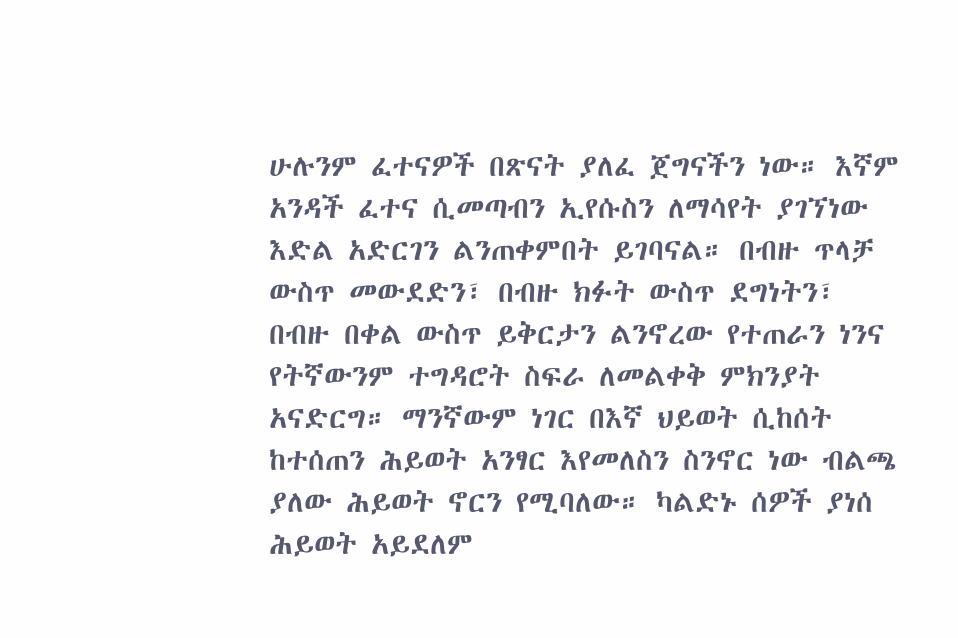ሁሉንም ፈተናዎች በጽናት ያለፈ ጀግናችን ነው። እኛም አንዳች ፈተና ሲመጣብን ኢየሱስን ለማሳየት ያገኘነው እድል አድርገን ልንጠቀምበት ይገባናል። በብዙ ጥላቻ ውስጥ መውደድን፣ በብዙ ክፉት ውስጥ ደግነትን፣ በብዙ በቀል ውስጥ ይቅርታን ልንኖረው የተጠራን ነንና የትኛውንም ተግዳሮት ስፍራ ለመልቀቅ ምክንያት አናድርግ። ማንኛውም ነገር በእኛ ህይወት ሲከሰት ከተሰጠን ሕይወት አንፃር እየመለስን ስንኖር ነው ብልጫ ያለው ሕይወት ኖርን የሚባለው። ካልድኑ ሰዎች ያነሰ ሕይወት አይደለም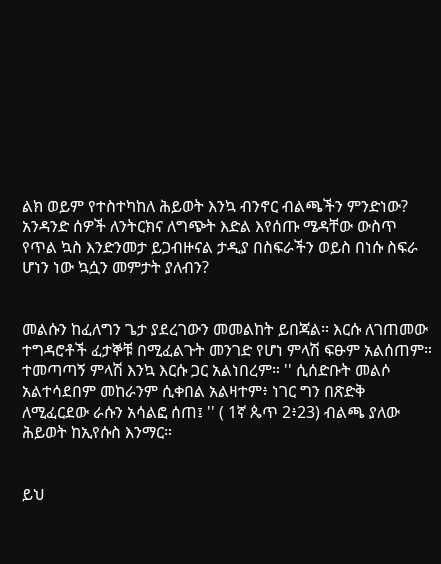ልክ ወይም የተስተካከለ ሕይወት እንኳ ብንኖር ብልጫችን ምንድነው? አንዳንድ ሰዎች ለንትርክና ለግጭት እድል እየሰጡ ሜዳቸው ውስጥ የጥል ኳስ እንድንመታ ይጋብዙናል ታዲያ በስፍራችን ወይስ በነሱ ስፍራ ሆነን ነው ኳሷን መምታት ያለብን?


መልሱን ከፈለግን ጌታ ያደረገውን መመልከት ይበጃል። እርሱ ለገጠመው ተግዳሮቶች ፈታኞቹ በሚፈልጉት መንገድ የሆነ ምላሽ ፍፁም አልሰጠም። ተመጣጣኝ ምላሽ እንኳ እርሱ ጋር አልነበረም። '' ሲሰድቡት መልሶ አልተሳደበም መከራንም ሲቀበል አልዛተም፥ ነገር ግን በጽድቅ ለሚፈርደው ራሱን አሳልፎ ሰጠ፤ '' ( 1ኛ ጴጥ 2፥23) ብልጫ ያለው ሕይወት ከኢየሱስ እንማር።


ይህ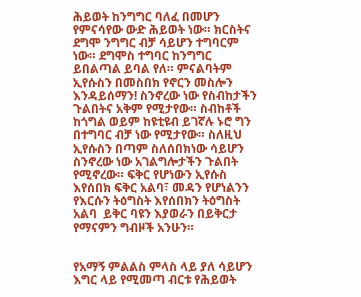ሕይወት ከንግግር ባለፈ በመሆን የምናሳየው ውድ ሕይወት ነው። ክርስትና ደግሞ ንግግር ብቻ ሳይሆን ተግባርም ነው። ደግሞስ ተግባር ከንግግር ይበልጣል ይባል የለ። ምናልባትም ኢየሱስን በመስበክ የኖርን መስሎን እንዳይሰማን! ስንኖረው ነው የስብከታችን ጉልበትና አቅም የሚታየው። ስብከቶች ከጎግል ወይም ከዩቲዩብ ይገኛሉ ኑሮ ግን በተግባር ብቻ ነው የሚታየው። ስለዚህ ኢየሱስን በጣም ስለሰበክነው ሳይሆን ስንኖረው ነው አገልግሎታችን ጉልበት የሚኖረው። ፍቅር የሆነውን ኢየሱስ እየሰበክ ፍቅር አልባ፣ መዳን የሆነልንን የእርሱን ትዕግስት እየሰበክን ትዕግስት አልባ  ይቅር ባዩን እያወራን በይቅርታ የማናምን ግብዞች አንሁን።


የአማኝ ምልልስ ምላስ ላይ ያለ ሳይሆን እግር ላይ የሚመጣ ብርቱ የሕይወት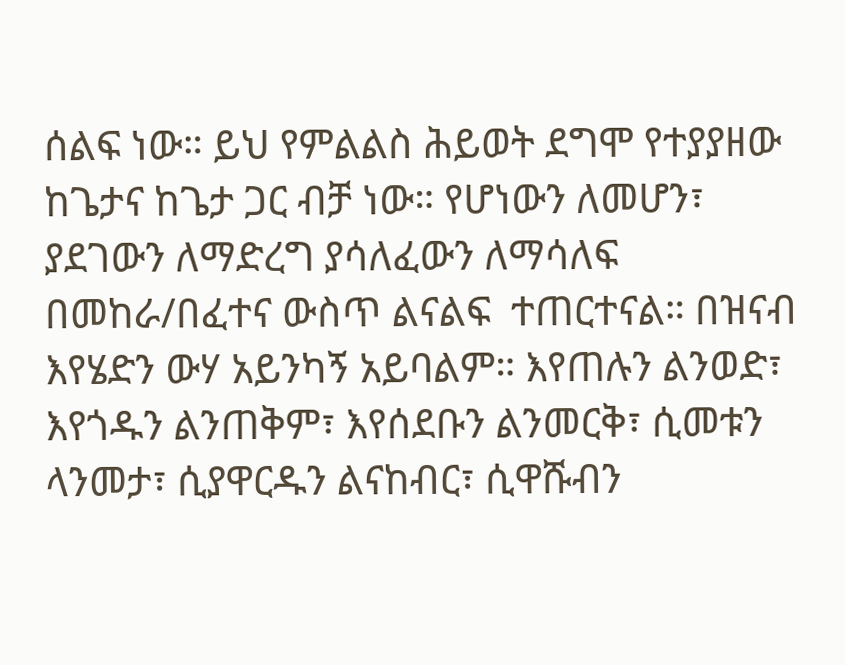ሰልፍ ነው። ይህ የምልልስ ሕይወት ደግሞ የተያያዘው ከጌታና ከጌታ ጋር ብቻ ነው። የሆነውን ለመሆን፣ ያደገውን ለማድረግ ያሳለፈውን ለማሳለፍ በመከራ/በፈተና ውስጥ ልናልፍ  ተጠርተናል። በዝናብ እየሄድን ውሃ አይንካኝ አይባልም። እየጠሉን ልንወድ፣ እየጎዱን ልንጠቅም፣ እየሰደቡን ልንመርቅ፣ ሲመቱን ላንመታ፣ ሲያዋርዱን ልናከብር፣ ሲዋሹብን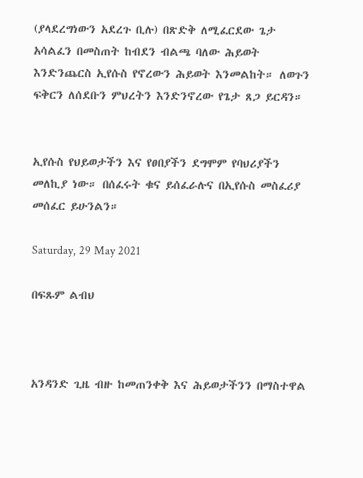(ያላደረግነውን አደረጉ ቢሉ) በጽድቅ ለሚፈርደው ጌታ አሳልፈን በመስጠት ከብደን ብልጫ ባለው ሕይወት እንድንጨርስ ኢየሱስ የኖረውን ሕይወት እንመልከት። ለወጉን ፍቅርን ለሰደቡን ምህረትን እንድንኖረው የጌታ ጸጋ ይርዳን።


ኢየሱስ የህይወታችን እና የፀበያችን ደግሞም የባህሪያችን መለኪያ ነው። በሰፈሩት ቁና ይሰፈራሉና በኢየሱስ መስፈሪያ መሰፈር ይሁንልን።

Saturday, 29 May 2021

በፍጹም ልብህ



አንዳንድ ጊዜ ብዙ ከመጠንቀቅ እና ሕይወታችንን በማስተዋል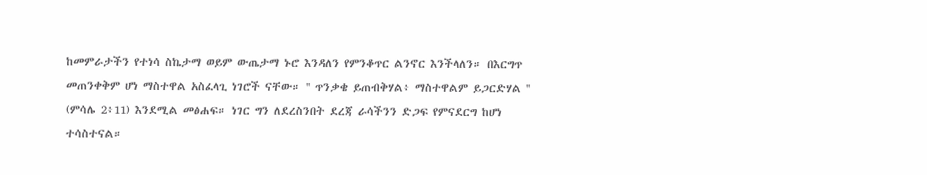ከመምራታችን የተነሳ ስኬታማ ወይም ውጤታማ ኑሮ እንዳለን የምንቆጥር ልንኖር እንችላለን። በእርግጥ መጠንቀቅም ሆነ ማስተዋል አስፈላጊ ነገሮች ናቸው። '' ጥንቃቄ ይጠብቅሃል፥ ማስተዋልም ይጋርድሃል '' (ምሳሌ 2፥11) እንደሚል መፅሐፍ። ነገር ግን ለደረስንበት ደረጃ ራሳችንን ድጋፍ የምናደርግ ከሆነ ተሳስተናል።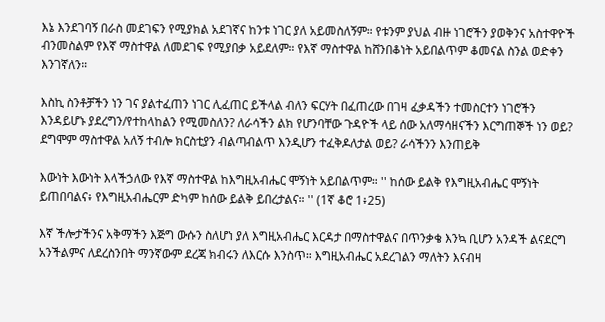እኔ እንደገባኝ በራስ መደገፍን የሚያክል አደገኛና ከንቱ ነገር ያለ አይመስለኝም። የቱንም ያህል ብዙ ነገሮችን ያወቅንና አስተዋዮች ብንመስልም የእኛ ማስተዋል ለመደገፍ የሚያበቃ አይደለም። የእኛ ማስተዋል ከሸንበቆነት አይበልጥም ቆመናል ስንል ወድቀን እንገኛለን።

እስኪ ስንቶቻችን ነን ገና ያልተፈጠን ነገር ሊፈጠር ይችላል ብለን ፍርሃት በፈጠረው በገዛ ፈቃዳችን ተመስርተን ነገሮችን እንዳይሆኑ ያደረግን/የተከላከልን የሚመስለን? ለራሳችን ልክ የሆንባቸው ጉዳዮች ላይ ሰው አለማሳዘናችን እርግጠኞች ነን ወይ? ደግሞም ማስተዋል አለኝ ተብሎ ክርስቲያን ብልጣብልጥ እንዲሆን ተፈቅዶለታል ወይ? ራሳችንን እንጠይቅ

እውነት እውነት እላችኃለው የእኛ ማስተዋል ከእግዚአብሔር ሞኝነት አይበልጥም። '' ከሰው ይልቅ የእግዚአብሔር ሞኝነት ይጠበባልና፥ የእግዚአብሔርም ድካም ከሰው ይልቅ ይበረታልና። '' (1ኛ ቆሮ 1፥25)

እኛ ችሎታችንና አቅማችን እጅግ ውሱን ስለሆነ ያለ እግዚአብሔር እርዳታ በማስተዋልና በጥንቃቄ እንኳ ቢሆን አንዳች ልናደርግ አንችልምና ለደረስንበት ማንኛውም ደረጃ ክብሩን ለእርሱ እንስጥ። እግዚአብሔር አደረገልን ማለትን እናብዛ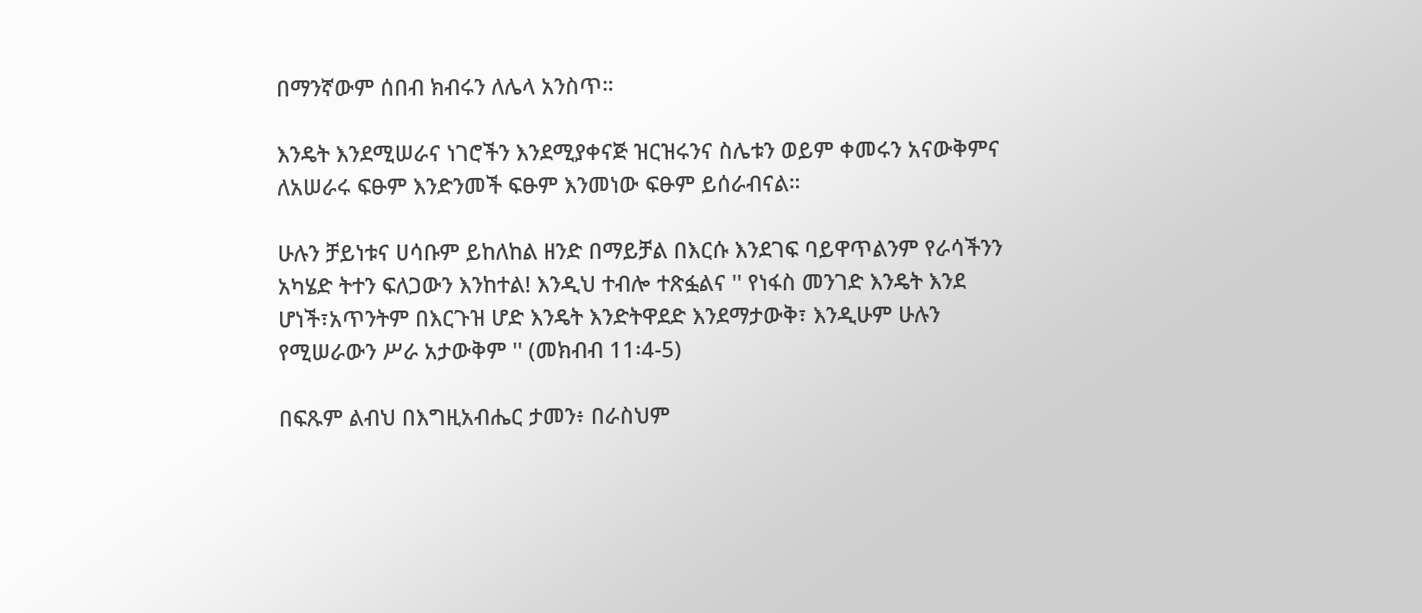በማንኛውም ሰበብ ክብሩን ለሌላ አንስጥ።

እንዴት እንደሚሠራና ነገሮችን እንደሚያቀናጅ ዝርዝሩንና ስሌቱን ወይም ቀመሩን አናውቅምና ለአሠራሩ ፍፁም እንድንመች ፍፁም እንመነው ፍፁም ይሰራብናል።

ሁሉን ቻይነቱና ሀሳቡም ይከለከል ዘንድ በማይቻል በእርሱ እንደገፍ ባይዋጥልንም የራሳችንን አካሄድ ትተን ፍለጋውን እንከተል! እንዲህ ተብሎ ተጽፏልና '' የነፋስ መንገድ እንዴት እንደ ሆነች፣አጥንትም በእርጉዝ ሆድ እንዴት እንድትዋደድ እንደማታውቅ፣ እንዲሁም ሁሉን የሚሠራውን ሥራ አታውቅም '' (መክብብ 11፡4-5)

በፍጹም ልብህ በእግዚአብሔር ታመን፥ በራስህም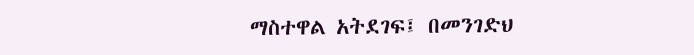ማስተዋል አትደገፍ፤ በመንገድህ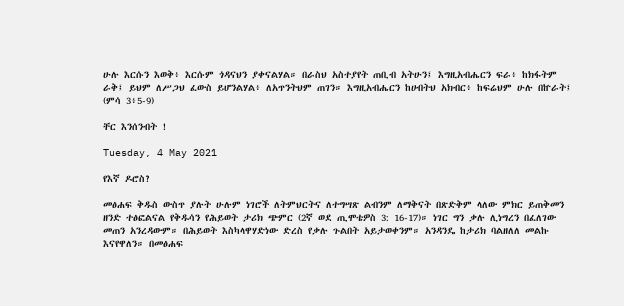ሁሉ እርሱን እወቅ፥ እርሱም ጎዳናህን ያቀናልሃል። በራስህ አስተያየት ጠቢብ አትሁን፤ እግዚአብሔርን ፍራ፥ ከክፋትም ራቅ፤ ይህም ለሥጋህ ፈውስ ይሆንልሃል፥ ለአጥንትህም ጠገን። እግዚአብሔርን ከሀብትህ አክብር፥ ከፍሬህም ሁሉ በኵራት፤ (ምሳ 3፥5-9)

ቸር እንሰንብት !

Tuesday, 4 May 2021

የእኛ ዶሮስ?

መፅሐፍ ቅዱስ ውስጥ ያሉት ሁሉም ነገሮች ለትምህርትና ለተግሣጽ ልብንም ለማቅናት በጽድቅም ላለው ምክር ይጠቅመን ዘንድ ተፅፎልናል የቅዱሳን የሕይወት ታሪክ ጭምር (2ኛ ወደ ጢሞቴዎስ 3: 16-17)። ነገር ግን ቃሉ ሊነግረን በፈለገው መጠን አንረዳውም። በሕይወት እስካላዋሃድነው ድረስ የቃሉ ጉልበት አይታወቀንም። አንዳንዴ ከታሪክ ባልዘለለ መልኩ እናየዋለን። በመፅሐፍ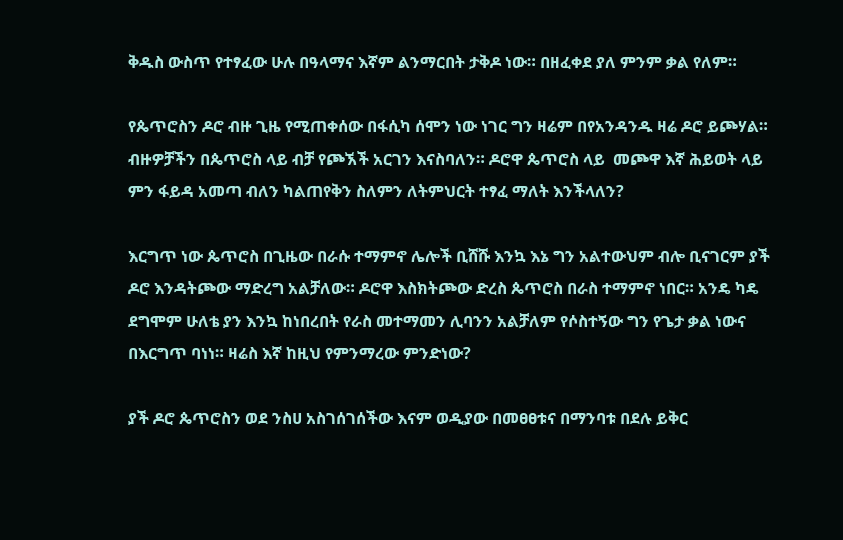ቅዱስ ውስጥ የተፃፈው ሁሉ በዓላማና እኛም ልንማርበት ታቅዶ ነው። በዘፈቀደ ያለ ምንም ቃል የለም።

የጴጥሮስን ዶሮ ብዙ ጊዜ የሚጠቀሰው በፋሲካ ሰሞን ነው ነገር ግን ዛሬም በየአንዳንዱ ዛሬ ዶሮ ይጮሃል። ብዙዎቻችን በጴጥሮስ ላይ ብቻ የጮኧች አርገን እናስባለን። ዶሮዋ ጴጥሮስ ላይ  መጮዋ እኛ ሕይወት ላይ ምን ፋይዳ አመጣ ብለን ካልጠየቅን ስለምን ለትምህርት ተፃፈ ማለት እንችላለን?

እርግጥ ነው ጴጥሮስ በጊዜው በራሱ ተማምኖ ሌሎች ቢሸሹ እንኳ እኔ ግን አልተውህም ብሎ ቢናገርም ያች ዶሮ እንዳትጮው ማድረግ አልቻለው። ዶሮዋ እስክትጮው ድረስ ጴጥሮስ በራስ ተማምኖ ነበር። አንዴ ካዴ ደግሞም ሁለቴ ያን እንኳ ከነበረበት የራስ መተማመን ሊባንን አልቻለም የሶስተኝው ግን የጌታ ቃል ነውና በእርግጥ ባነነ። ዛሬስ እኛ ከዚህ የምንማረው ምንድነው?

ያች ዶሮ ጴጥሮስን ወደ ንስሀ አስገሰገሰችው እናም ወዲያው በመፀፀቱና በማንባቱ በደሉ ይቅር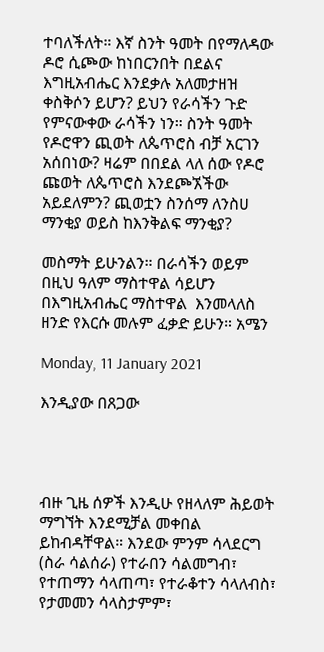ተባለችለት። እኛ ስንት ዓመት በየማለዳው ዶሮ ሲጮው ከነበርንበት በደልና እግዚአብሔር እንደቃሉ አለመታዘዝ ቀስቅሶን ይሆን? ይህን የራሳችን ጉድ የምናውቀው ራሳችን ነን። ስንት ዓመት የዶሮዋን ጪወት ለጴጥሮስ ብቻ አርገን አሰበነው? ዛሬም በበደል ላለ ሰው የዶሮ ጩወት ለጴጥሮስ እንደጮኧችው አይደለምን? ጪወቷን ስንሰማ ለንስሀ ማንቂያ ወይስ ከእንቅልፍ ማንቂያ?

መስማት ይሁንልን። በራሳችን ወይም በዚህ ዓለም ማስተዋል ሳይሆን በእግዚአብሔር ማስተዋል  እንመላለስ ዘንድ የእርሱ መሉም ፈቃድ ይሁን። አሜን

Monday, 11 January 2021

እንዲያው በጸጋው




ብዙ ጊዜ ሰዎች እንዲሁ የዘላለም ሕይወት ማግኘት እንደሚቻል መቀበል ይከብዳቸዋል። እንደው ምንም ሳላደርግ (ስራ ሳልሰራ) የተራበን ሳልመግብ፣ የተጠማን ሳላጠጣ፣ የተራቆተን ሳላለብስ፣ የታመመን ሳላስታምም፣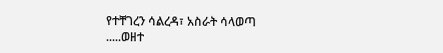የተቸገረን ሳልረዳ፣ አስራት ሳላወጣ .....ወዘተ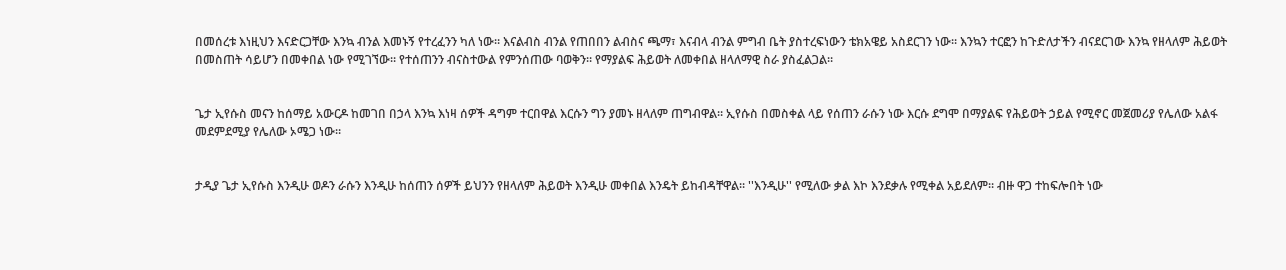በመሰረቱ እነዚህን እናድርጋቸው እንኳ ብንል እመኑኝ የተረፈንን ካለ ነው። እናልብስ ብንል የጠበበን ልብስና ጫማ፣ እናብላ ብንል ምግብ ቤት ያስተረፍነውን ቴክአዌይ አስደርገን ነው። እንኳን ተርፎን ከጉድለታችን ብናደርገው እንኳ የዘላለም ሕይወት በመስጠት ሳይሆን በመቀበል ነው የሚገኘው። የተሰጠንን ብናስተውል የምንሰጠው ባወቅን። የማያልፍ ሕይወት ለመቀበል ዘላለማዊ ስራ ያስፈልጋል።


ጌታ ኢየሱስ መናን ከሰማይ አውርዶ ከመገበ በኃላ እንኳ እነዛ ሰዎች ዳግም ተርበዋል እርሱን ግን ያመኑ ዘላለም ጠግብዋል። ኢየሱስ በመስቀል ላይ የሰጠን ራሱን ነው እርሱ ደግሞ በማያልፍ የሕይወት ኃይል የሚኖር መጀመሪያ የሌለው አልፋ መደምደሚያ የሌለው ኦሜጋ ነው።


ታዲያ ጌታ ኢየሱስ እንዲሁ ወዶን ራሱን እንዲሁ ከሰጠን ሰዎች ይህንን የዘላለም ሕይወት እንዲሁ መቀበል እንዴት ይከብዳቸዋል። ''እንዲሁ'' የሚለው ቃል እኮ እንደቃሉ የሚቀል አይደለም። ብዙ ዋጋ ተከፍሎበት ነው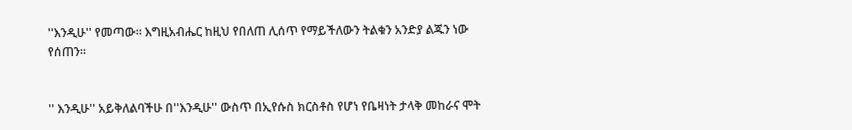''እንዲሁ'' የመጣው። እግዚአብሔር ከዚህ የበለጠ ሊሰጥ የማይችለውን ትልቁን አንድያ ልጁን ነው የሰጠን።


'' እንዲሁ'' አይቅለልባችሁ በ''እንዲሁ'' ውስጥ በኢየሱስ ክርስቶስ የሆነ የቤዛነት ታላቅ መከራና ሞት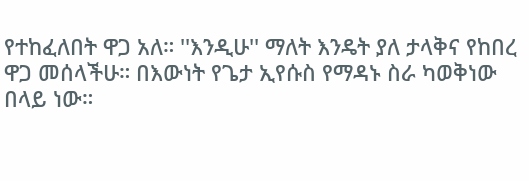የተከፈለበት ዋጋ አለ። ''እንዲሁ'' ማለት እንዴት ያለ ታላቅና የከበረ ዋጋ መሰላችሁ። በእውነት የጌታ ኢየሱስ የማዳኑ ስራ ካወቅነው በላይ ነው።